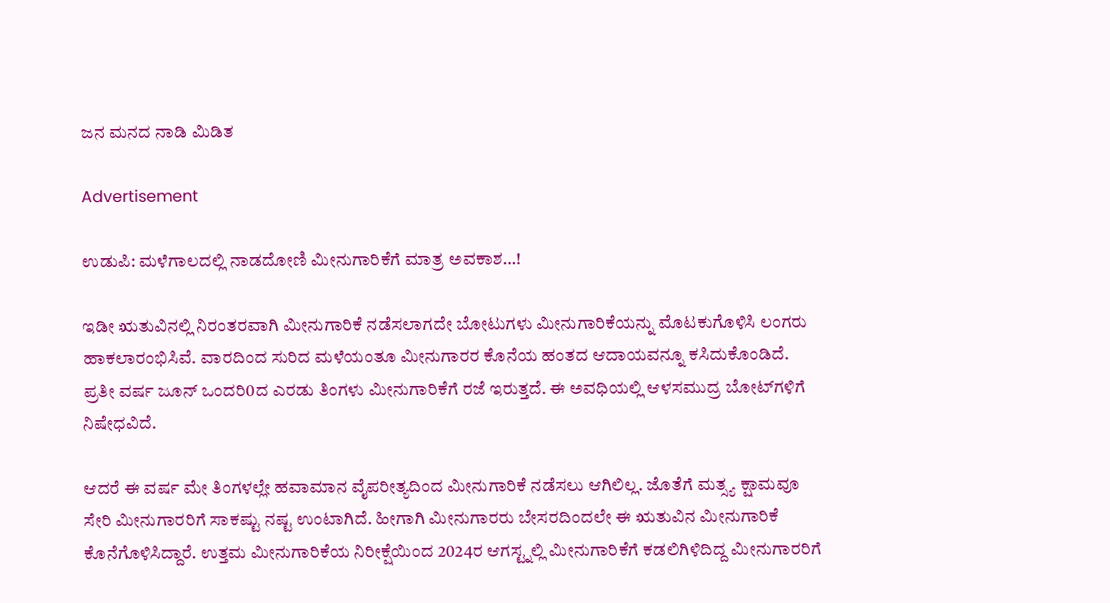ಜನ ಮನದ ನಾಡಿ ಮಿಡಿತ

Advertisement

ಉಡುಪಿ: ಮಳೆಗಾಲದಲ್ಲಿ ನಾಡದೋಣಿ ಮೀನುಗಾರಿಕೆಗೆ ಮಾತ್ರ ಅವಕಾಶ…!

ಇಡೀ ಋತುವಿನಲ್ಲಿ ನಿರಂತರವಾಗಿ ಮೀನುಗಾರಿಕೆ ನಡೆಸಲಾಗದೇ ಬೋಟುಗಳು ಮೀನುಗಾರಿಕೆಯನ್ನು ಮೊಟಕುಗೊಳಿಸಿ ಲಂಗರು ಹಾಕಲಾರಂಭಿಸಿವೆ. ವಾರದಿಂದ ಸುರಿದ ಮಳೆಯಂತೂ ಮೀನುಗಾರರ ಕೊನೆಯ ಹಂತದ ಆದಾಯವನ್ನೂ ಕಸಿದುಕೊಂಡಿದೆ. ಪ್ರತೀ ವರ್ಷ ಜೂನ್ ಒಂದರಿ0ದ ಎರಡು ತಿಂಗಳು ಮೀನುಗಾರಿಕೆಗೆ ರಜೆ ಇರುತ್ತದೆ. ಈ ಅವಧಿಯಲ್ಲಿ ಆಳಸಮುದ್ರ ಬೋಟ್‌ಗಳಿಗೆ ನಿಷೇಧವಿದೆ.

ಆದರೆ ಈ ವರ್ಷ ಮೇ ತಿಂಗಳಲ್ಲೇ ಹವಾಮಾನ ವೈಪರೀತ್ಯದಿಂದ ಮೀನುಗಾರಿಕೆ ನಡೆಸಲು ಆಗಿಲಿಲ್ಲ. ಜೊತೆಗೆ ಮತ್ಸ್ಯ ಕ್ಷಾಮವೂ ಸೇರಿ ಮೀನುಗಾರರಿಗೆ ಸಾಕಷ್ಟು ನಷ್ಟ ಉಂಟಾಗಿದೆ. ಹೀಗಾಗಿ ಮೀನುಗಾರರು ಬೇಸರದಿಂದಲೇ ಈ ಋತುವಿನ ಮೀನುಗಾರಿಕೆ ಕೊನೆಗೊಳಿಸಿದ್ದಾರೆ. ಉತ್ತಮ ಮೀನುಗಾರಿಕೆಯ ನಿರೀಕ್ಷೆಯಿಂದ 2024ರ ಆಗಸ್ಟ್ನಲ್ಲಿ ಮೀನುಗಾರಿಕೆಗೆ ಕಡಲಿಗಿಳಿದಿದ್ದ ಮೀನುಗಾರರಿಗೆ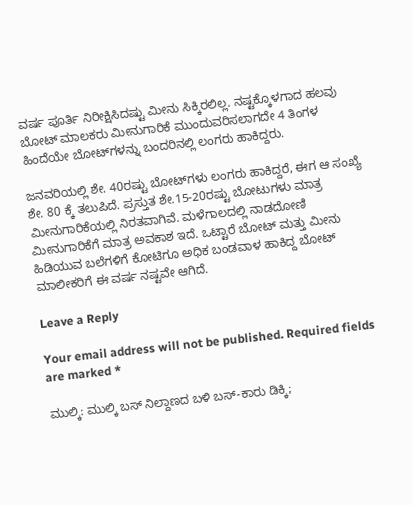ವರ್ಷ ಪೂರ್ತಿ ನಿರೀಕ್ಷಿಸಿದಷ್ಟು ಮೀನು ಸಿಕ್ಕಿರಲಿಲ್ಲ. ನಷ್ಟಕ್ಕೊಳಗಾದ ಹಲವು ಬೋಟ್ ಮಾಲಕರು ಮೀನುಗಾರಿಕೆ ಮುಂದುವರಿಸಲಾಗದೇ 4 ತಿಂಗಳ ಹಿಂದೆಯೇ ಬೋಟ್‌ಗಳನ್ನು ಬಂದರಿನಲ್ಲಿ ಲಂಗರು ಹಾಕಿದ್ದರು.

ಜನವರಿಯಲ್ಲಿ ಶೇ. 40ರಷ್ಟು ಬೋಟ್‌ಗಳು ಲಂಗರು ಹಾಕಿದ್ದರೆ, ಈಗ ಆ ಸಂಖ್ಯೆ ಶೇ. 80 ಕ್ಕೆ ತಲುಪಿದೆ. ಪ್ರಸ್ತುತ ಶೇ.15-20ರಷ್ಟು ಬೋಟುಗಳು ಮಾತ್ರ ಮೀನುಗಾರಿಕೆಯಲ್ಲಿ ನಿರತವಾಗಿವೆ. ಮಳೆಗಾಲದಲ್ಲಿ ನಾಡದೋಣಿ ಮೀನುಗಾರಿಕೆಗೆ ಮಾತ್ರ ಅವಕಾಶ ಇದೆ. ಒಟ್ಟಾರೆ ಬೋಟ್ ಮತ್ತು ಮೀನು ಹಿಡಿಯುವ ಬಲೆಗಳಿಗೆ ಕೋಟಿಗೂ ಅಧಿಕ ಬಂಡವಾಳ ಹಾಕಿದ್ದ ಬೋಟ್ ಮಾಲೀಕರಿಗೆ ಈ ವರ್ಷ ನಷ್ಟವೇ ಆಗಿದೆ.

Leave a Reply

Your email address will not be published. Required fields are marked *

ಮುಲ್ಕಿ: ಮುಲ್ಕಿ ಬಸ್ ನಿಲ್ದಾಣದ ಬಳಿ ಬಸ್-ಕಾರು ಡಿಕ್ಕಿ;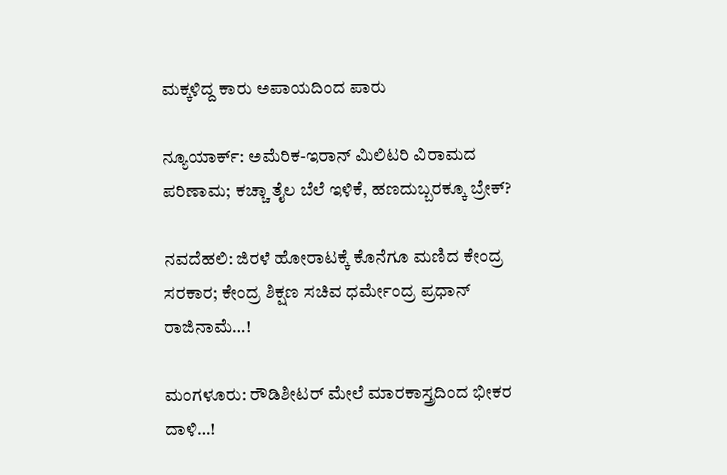ಮಕ್ಕಳಿದ್ದ ಕಾರು ಅಪಾಯದಿಂದ ಪಾರು

ನ್ಯೂಯಾರ್ಕ್: ಅಮೆರಿಕ-ಇರಾನ್ ಮಿಲಿಟರಿ ವಿರಾಮದ ಪರಿಣಾಮ; ಕಚ್ಚಾ ತೈಲ ಬೆಲೆ ಇಳಿಕೆ, ಹಣದುಬ್ಬರಕ್ಕೂ ಬ್ರೇಕ್?

ನವದೆಹಲಿ: ಜಿರಳೆ ಹೋರಾಟಕ್ಕೆ ಕೊನೆಗೂ ಮಣಿದ ಕೇಂದ್ರ ಸರಕಾರ; ಕೇಂದ್ರ ಶಿಕ್ಷಣ ಸಚಿವ ಧರ್ಮೇಂದ್ರ ಪ್ರಧಾನ್ ರಾಜಿನಾಮೆ…!

ಮಂಗಳೂರು: ರೌಡಿಶೀಟರ್ ಮೇಲೆ ಮಾರಕಾಸ್ತ್ರದಿಂದ ಭೀಕರ ದಾಳಿ…!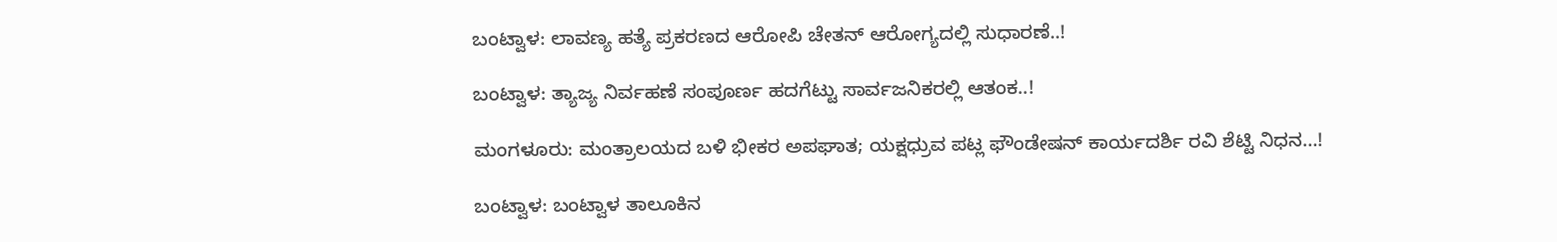ಬಂಟ್ವಾಳ: ಲಾವಣ್ಯ ಹತ್ಯೆ ಪ್ರಕರಣದ ಆರೋಪಿ ಚೇತನ್ ಆರೋಗ್ಯದಲ್ಲಿ ಸುಧಾರಣೆ..!

ಬಂಟ್ವಾಳ: ತ್ಯಾಜ್ಯ ನಿರ್ವಹಣೆ ಸಂಪೂರ್ಣ ಹದಗೆಟ್ಟು ಸಾರ್ವಜನಿಕರಲ್ಲಿ ಆತಂಕ..!

ಮಂಗಳೂರು: ಮಂತ್ರಾಲಯದ ಬಳಿ ಭೀಕರ ಅಪಘಾತ; ಯಕ್ಷಧ್ರುವ ಪಟ್ಲ ಫೌಂಡೇಷನ್ ಕಾರ್ಯದರ್ಶಿ ರವಿ ಶೆಟ್ಟಿ ನಿಧನ…!

ಬಂಟ್ವಾಳ: ಬಂಟ್ವಾಳ ತಾಲೂಕಿನ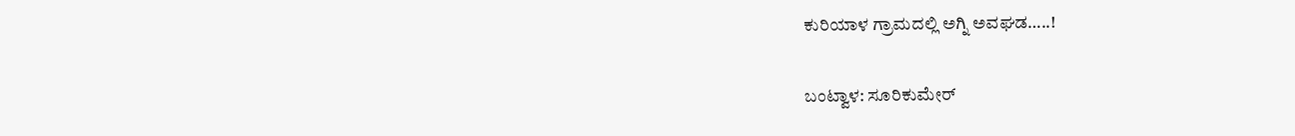ಕುರಿಯಾಳ ಗ್ರಾಮದಲ್ಲಿ ಅಗ್ನಿ ಅವಘಡ…..!

ಬಂಟ್ವಾಳ: ಸೂರಿಕುಮೇರ್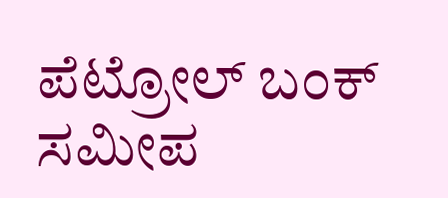ಪೆಟ್ರೋಲ್ ಬಂಕ್ ಸಮೀಪ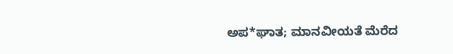ಅಪ*ಘಾತ; ಮಾನವೀಯತೆ ಮೆರೆದ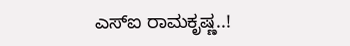ಎಸ್‌ಐ ರಾಮಕೃಷ್ಣ..!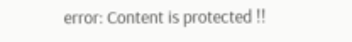error: Content is protected !!